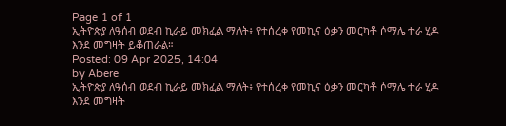Page 1 of 1
ኢትዮጵያ ለዓሰብ ወደብ ኪራይ መክፈል ማለት፥ የተሰረቀ የመኪና ዕቃን መርካቶ ሶማሌ ተራ ሂዶ እንደ መግዛት ይቆጠራል።
Posted: 09 Apr 2025, 14:04
by Abere
ኢትዮጵያ ለዓሰብ ወደብ ኪራይ መክፈል ማለት፥ የተሰረቀ የመኪና ዕቃን መርካቶ ሶማሌ ተራ ሂዶ እንደ መግዛት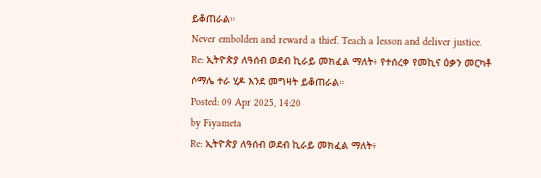ይቆጠራል።
Never embolden and reward a thief. Teach a lesson and deliver justice.
Re: ኢትዮጵያ ለዓሰብ ወደብ ኪራይ መክፈል ማለት፥ የተሰረቀ የመኪና ዕቃን መርካቶ ሶማሌ ተራ ሂዶ እንደ መግዛት ይቆጠራል።
Posted: 09 Apr 2025, 14:20
by Fiyameta
Re: ኢትዮጵያ ለዓሰብ ወደብ ኪራይ መክፈል ማለት፥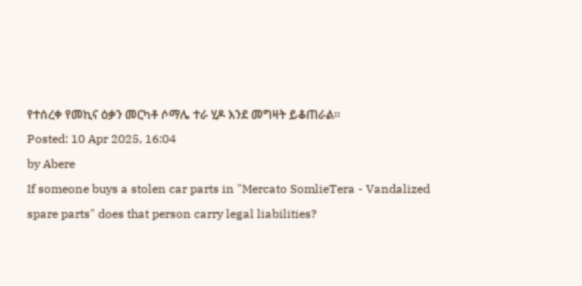የተሰረቀ የመኪና ዕቃን መርካቶ ሶማሌ ተራ ሂዶ እንደ መግዛት ይቆጠራል።
Posted: 10 Apr 2025, 16:04
by Abere
If someone buys a stolen car parts in "Mercato SomlieTera - Vandalized spare parts" does that person carry legal liabilities?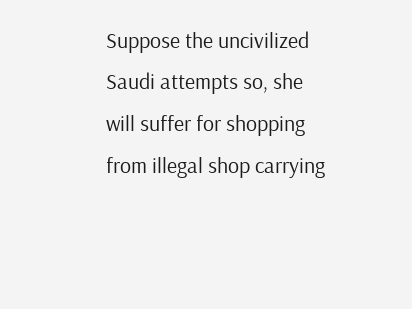Suppose the uncivilized Saudi attempts so, she will suffer for shopping from illegal shop carrying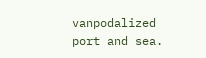vanpodalized port and sea.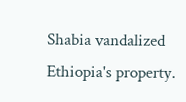Shabia vandalized Ethiopia's property.